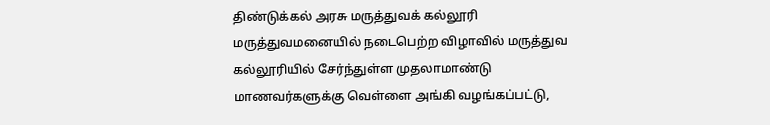திண்டுக்கல் அரசு மருத்துவக் கல்லூரி மருத்துவமனையில் நடைபெற்ற விழாவில் மருத்துவ கல்லூரியில் சேர்ந்துள்ள முதலாமாண்டு மாணவர்களுக்கு வெள்ளை அங்கி வழங்கப்பட்டு,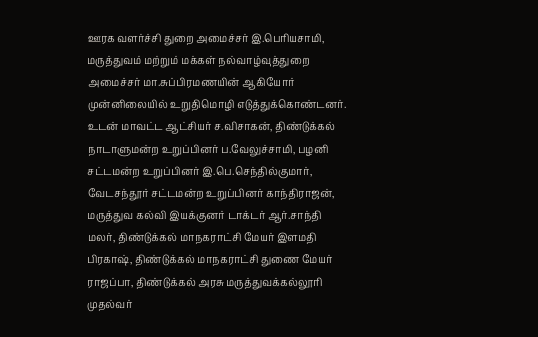ஊரக வளர்ச்சி துறை அமைச்சர் இ.பெரியசாமி, மருத்துவம் மற்றும் மக்கள் நல்வாழ்வுத்துறை அமைச்சர் மா.சுப்பிரமணயின் ஆகியோர் முன்னிலையில் உறுதிமொழி எடுத்துக்கொண்டனர். உடன் மாவட்ட ஆட்சியர் ச.விசாகன், திண்டுக்கல் நாடாளுமன்ற உறுப்பினர் ப.வேலுச்சாமி, பழனி சட்டமன்ற உறுப்பினர் இ.பெ.செந்தில்குமார், வேடசந்தூர் சட்டமன்ற உறுப்பினர் காந்திராஜன், மருத்துவ கல்வி இயக்குனர் டாக்டர் ஆர்.சாந்தி மலர், திண்டுக்கல் மாநகராட்சி மேயர் இளமதி பிரகாஷ், திண்டுக்கல் மாநகராட்சி துணை மேயர் ராஜப்பா, திண்டுக்கல் அரசு மருத்துவக்கல்லூரி முதல்வர்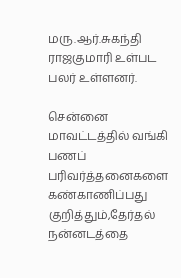மரு.ஆர்.சுகந்தி ராஜகுமாரி உள்பட பலர் உள்ளனர்.

சென்னை மாவட்டத்தில் வங்கி பணப் பரிவர்த்தனைகளை கண்காணிப்பது குறித்தும்,தேர்தல் நன்னடத்தை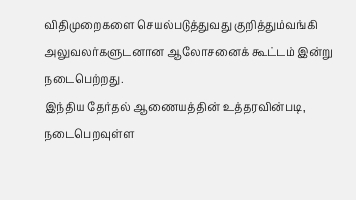விதிமுறைகளை செயல்படுத்துவது குறித்தும்வங்கி அலுவலர்களுடனான ஆலோசனைக் கூட்டம் இன்று நடைபெற்றது.
இந்திய தேர்தல் ஆணையத்தின் உத்தரவின்படி, நடைபெறவுள்ள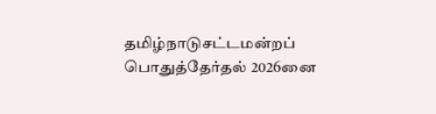தமிழ்நாடுசட்டமன்றப் பொதுத்தேர்தல் 2026னை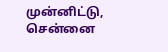முன்னிட்டு, சென்னை